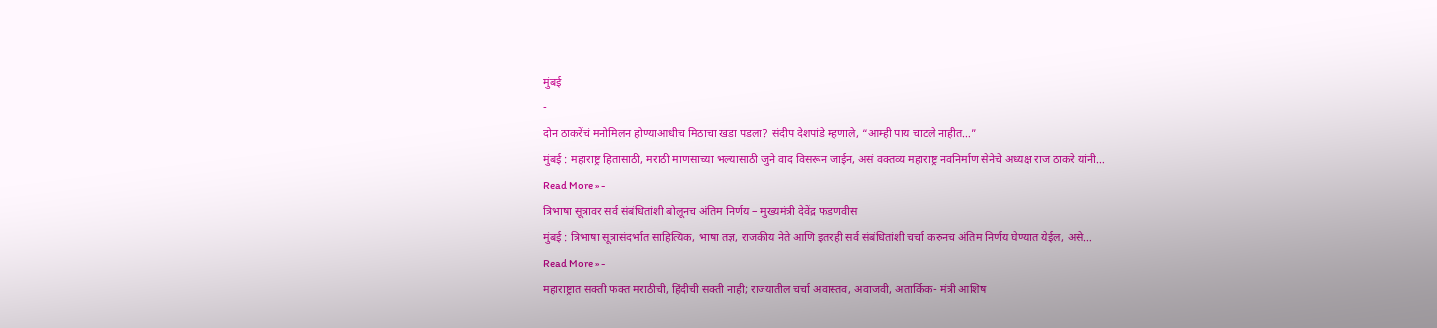मुंबई
-
दोन ठाकरेंचं मनोमिलन होण्याआधीच मिठाचा खडा पडला? संदीप देशपांडे म्हणाले, “आम्ही पाय चाटले नाहीत…”
मुंबई : महाराष्ट्र हितासाठी, मराठी माणसाच्या भल्यासाठी जुने वाद विसरून जाईन, असं वक्तव्य महाराष्ट्र नवनिर्माण सेनेचे अध्यक्ष राज ठाकरे यांनी…
Read More » -
त्रिभाषा सूत्रावर सर्व संबंधितांशी बोलूनच अंतिम निर्णय – मुख्यमंत्री देवेंद्र फडणवीस
मुंबई : त्रिभाषा सूत्रासंदर्भात साहित्यिक, भाषा तज्ञ, राजकीय नेते आणि इतरही सर्व संबंधितांशी चर्चा करुनच अंतिम निर्णय घेण्यात येईल, असे…
Read More » -
महाराष्ट्रात सक्ती फक्त मराठीची, हिंदीची सक्ती नाही; राज्यातील चर्चा अवास्तव, अवाजवी, अतार्किक- मंत्री आशिष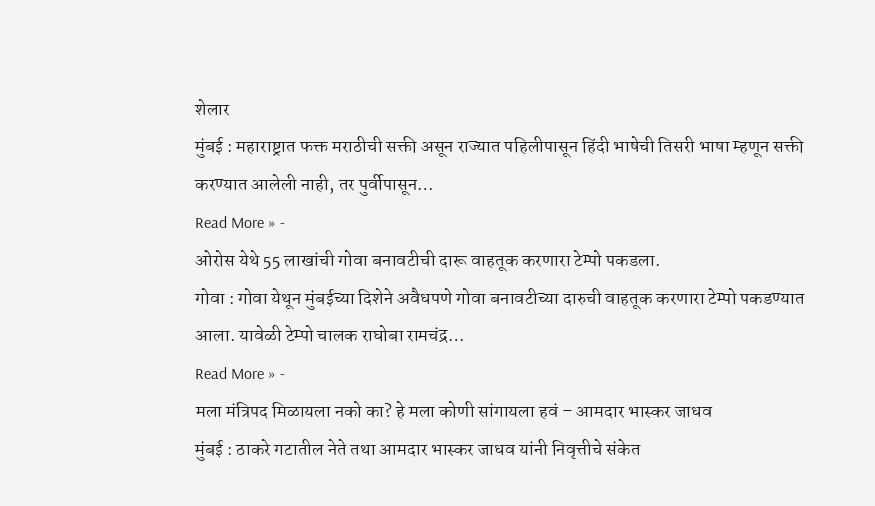शेलार
मुंबई : महाराष्ट्रात फक्त मराठीची सक्ती असून राज्यात पहिलीपासून हिंदी भाषेची तिसरी भाषा म्हणून सक्ती करण्यात आलेली नाही, तर पुर्वीपासून…
Read More » -
ओरोस येथे 55 लाखांची गोवा बनावटीची दारू वाहतूक करणारा टेम्पो पकडला.
गोवा : गोवा येथून मुंबईच्या दिशेने अवैधपणे गोवा बनावटीच्या दारुची वाहतूक करणारा टेम्पो पकडण्यात आला. यावेळी टेम्पो चालक राघोबा रामचंद्र…
Read More » -
मला मंत्रिपद मिळायला नको का? हे मला कोणी सांगायला हवं – आमदार भास्कर जाधव
मुंबई : ठाकरे गटातील नेते तथा आमदार भास्कर जाधव यांनी निवृत्तीचे संकेत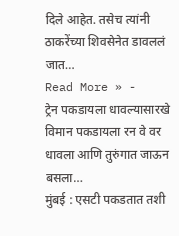दिले आहेत. तसेच त्यांनी ठाकरेंच्या शिवसेनेत डावललं जात…
Read More » -
ट्रेन पकडायला धावल्यासारखे विमान पकडायला रन वे वर धावला आणि तुरुंगात जाऊन बसला…
मुंबई : एसटी पकडतात तशी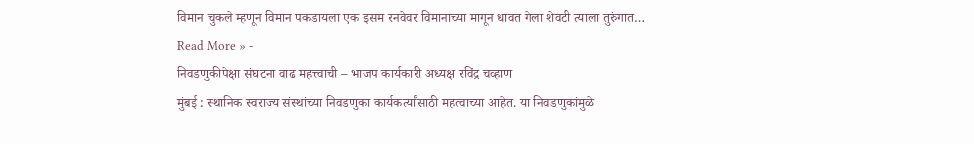विमान चुकले म्हणून विमान पकडायला एक इसम रनवेवर विमानाच्या मागून धावत गेला शेवटी त्याला तुरुंगात…
Read More » -
निवडणुकीपेक्षा संघटना वाढ महत्त्वाची – भाजप कार्यकारी अध्यक्ष रविंद्र चव्हाण
मुंबई : स्थानिक स्वराज्य संस्थांच्या निवडणुका कार्यकर्त्यांसाठी महत्वाच्या आहेत. या निवडणुकांमुळे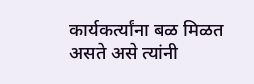कार्यकर्त्यांना बळ मिळत असते असे त्यांनी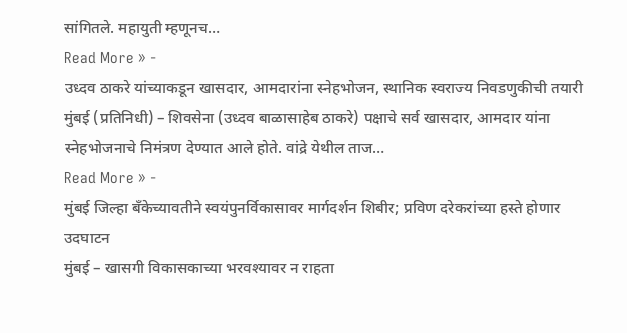सांगितले. महायुती म्हणूनच…
Read More » -
उध्दव ठाकरे यांच्याकडून खासदार, आमदारांना स्नेहभोजन, स्थानिक स्वराज्य निवडणुकीची तयारी
मुंबई (प्रतिनिधी) – शिवसेना (उध्दव बाळासाहेब ठाकरे) पक्षाचे सर्व खासदार, आमदार यांना स्नेहभोजनाचे निमंत्रण देण्यात आले होते. वांद्रे येथील ताज…
Read More » -
मुंबई जिल्हा बँकेच्यावतीने स्वयंपुनर्विकासावर मार्गदर्शन शिबीर; प्रविण दरेकरांच्या हस्ते होणार उदघाटन
मुंबई – खासगी विकासकाच्या भरवश्यावर न राहता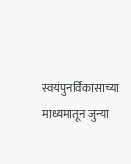स्वयंपुनर्विकासाच्या माध्यमातून जुन्या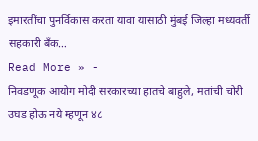इमारतींचा पुनर्विकास करता यावा यासाठी मुंबई जिल्हा मध्यवर्ती सहकारी बँक…
Read More » -
निवडणूक आयोग मोदी सरकारच्या हातचे बाहुले, मतांची चोरी उघड होऊ नये म्हणून ४८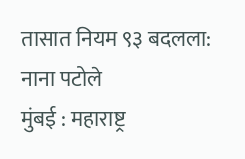तासात नियम ९३ बदलला: नाना पटोले
मुंबई : महाराष्ट्र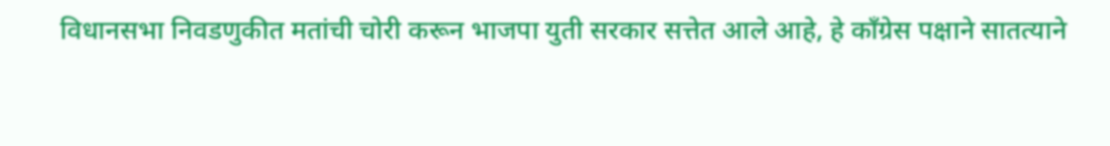विधानसभा निवडणुकीत मतांची चोरी करून भाजपा युती सरकार सत्तेत आले आहे, हे काँग्रेस पक्षाने सातत्याने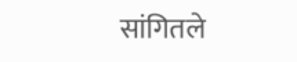सांगितले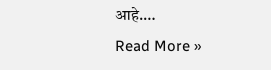आहे.…
Read More »